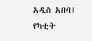አዲስ አበባ፤ የካቲት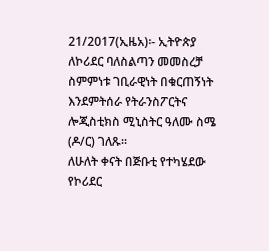21/2017(ኢዜአ)፡- ኢትዮጵያ ለኮሪደር ባለስልጣን መመስረቻ ስምምነቱ ገቢራዊነት በቁርጠኝነት እንደምትሰራ የትራንስፖርትና ሎጂስቲክስ ሚኒስትር ዓለሙ ስሜ (ዶ/ር) ገለጹ።
ለሁለት ቀናት በጅቡቲ የተካሄደው የኮሪደር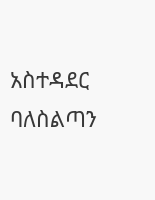አስተዳደር ባለስልጣን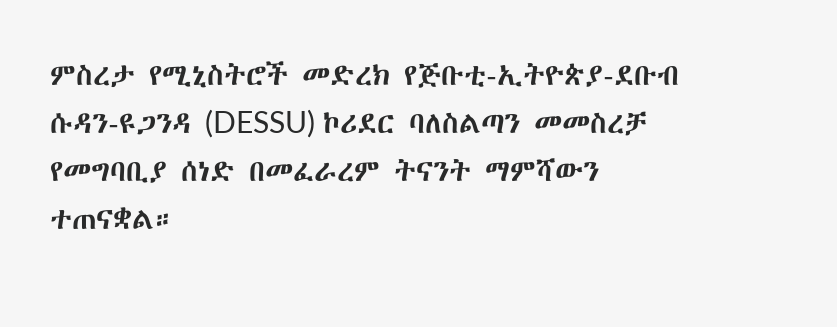ምስረታ የሚኒስትሮች መድረክ የጅቡቲ-ኢትዮጵያ-ደቡብ ሱዳን-ዩጋንዳ (DESSU) ኮሪደር ባለስልጣን መመስረቻ የመግባቢያ ሰነድ በመፈራረም ትናንት ማምሻውን ተጠናቋል።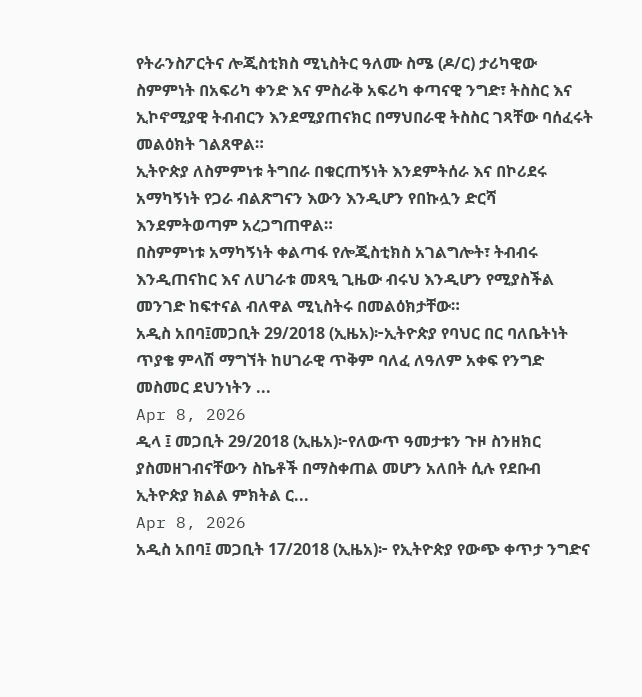የትራንስፖርትና ሎጂስቲክስ ሚኒስትር ዓለሙ ስሜ (ዶ/ር) ታሪካዊው ስምምነት በአፍሪካ ቀንድ እና ምስራቅ አፍሪካ ቀጣናዊ ንግድ፣ ትስስር እና ኢኮኖሚያዊ ትብብርን እንደሚያጠናክር በማህበራዊ ትስስር ገጻቸው ባሰፈሩት መልዕክት ገልጸዋል።
ኢትዮጵያ ለስምምነቱ ትግበራ በቁርጠኝነት እንደምትሰራ እና በኮሪደሩ አማካኝነት የጋራ ብልጽግናን እውን እንዲሆን የበኩሏን ድርሻ እንደምትወጣም አረጋግጠዋል።
በስምምነቱ አማካኝነት ቀልጣፋ የሎጂስቲክስ አገልግሎት፣ ትብብሩ እንዲጠናከር እና ለሀገራቱ መጻዒ ጊዜው ብሩህ እንዲሆን የሚያስችል መንገድ ከፍተናል ብለዋል ሚኒስትሩ በመልዕክታቸው።
አዲስ አበባ፤መጋቢት 29/2018 (ኢዜአ)፦ኢትዮጵያ የባህር በር ባለቤትነት ጥያቄ ምላሽ ማግኘት ከሀገራዊ ጥቅም ባለፈ ለዓለም አቀፍ የንግድ መስመር ደህንነትን ...
Apr 8, 2026
ዲላ ፤ መጋቢት 29/2018 (ኢዜአ)፦የለውጥ ዓመታቱን ጉዞ ስንዘክር ያስመዘገብናቸውን ስኬቶች በማስቀጠል መሆን አለበት ሲሉ የደቡብ ኢትዮጵያ ክልል ምክትል ር...
Apr 8, 2026
አዲስ አበባ፤ መጋቢት 17/2018 (ኢዜአ)፦ የኢትዮጵያ የውጭ ቀጥታ ንግድና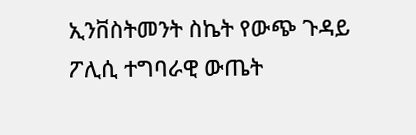ኢንቨስትመንት ስኬት የውጭ ጉዳይ ፖሊሲ ተግባራዊ ውጤት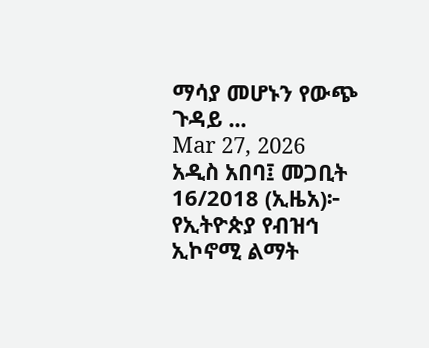ማሳያ መሆኑን የውጭ ጉዳይ ...
Mar 27, 2026
አዲስ አበባ፤ መጋቢት 16/2018 (ኢዜአ)፦ የኢትዮጵያ የብዝኅ ኢኮኖሚ ልማት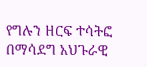የግሉን ዘርፍ ተሳትፎ በማሳደግ አህጉራዊ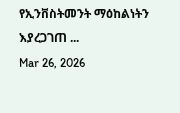የኢንቨስትመንት ማዕከልነትን እያረጋገጠ ...
Mar 26, 2026